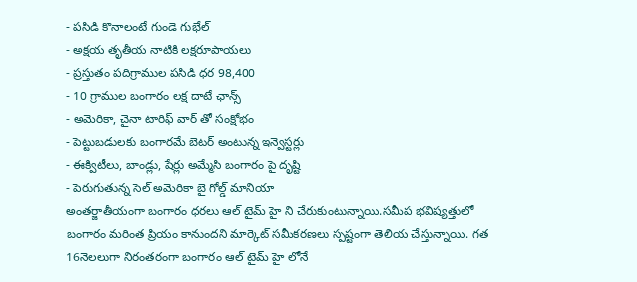- పసిడి కొనాలంటే గుండె గుభేల్
- అక్షయ తృతీయ నాటికి లక్షరూపాయలు
- ప్రస్తుతం పదిగ్రాముల పసిడి ధర 98,400
- 10 గ్రాముల బంగారం లక్ష దాటే ఛాన్స్
- అమెరికా, చైనా టారిఫ్ వార్ తో సంక్షోభం
- పెట్టుబడులకు బంగారమే బెటర్ అంటున్న ఇన్వెస్టర్లు
- ఈక్విటీలు, బాండ్లు, షేర్లు అమ్మేసి బంగారం పై దృష్టి
- పెరుగుతున్న సెల్ అమెరికా బై గోల్డ్ మానియా
అంతర్జాతీయంగా బంగారం ధరలు ఆల్ టైమ్ హై ని చేరుకుంటున్నాయి.సమీప భవిష్యత్తులో బంగారం మరింత ప్రియం కానుందని మార్కెట్ సమీకరణలు స్పష్టంగా తెలియ చేస్తున్నాయి. గత 16నెలలుగా నిరంతరంగా బంగారం ఆల్ టైమ్ హై లోనే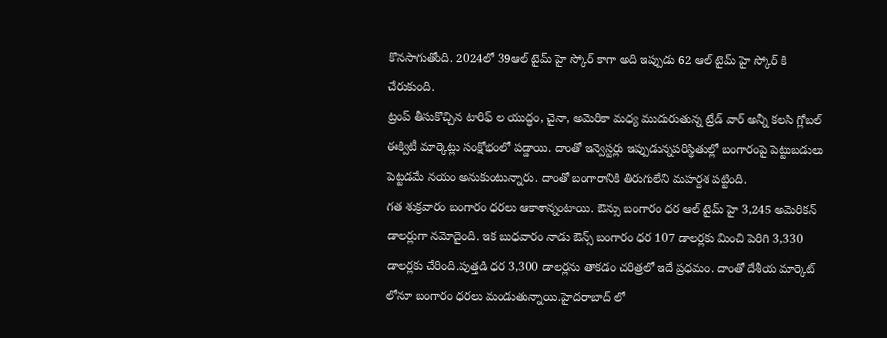కొనసాగుతోంది. 2024లో 39ఆల్ టైమ్ హై స్కోర్ కాగా అది ఇప్పుడు 62 ఆల్ టైమ్ హై స్కోర్ కి చేరుకుంది.
ట్రంప్ తీసుకొచ్చిన టారిఫ్ ల యుద్ధం, చైనా, అమెరికా మధ్య ముదురుతున్న ట్రేడ్ వార్ అన్నీ కలసి గ్లోబల్ ఈక్విటీ మార్కెట్లు సంక్షోభంలో పడ్డాయి. దాంతో ఇన్వెస్టర్లు ఇప్పుడున్నపరిస్థితుల్లో బంగారంపై పెట్టుబడులు పెట్టడమే నయం అనుకుంటున్నారు. దాంతో బంగారానికి తిరుగులేని మహర్దశ పట్టింది.
గత శుక్రవారం బంగారం ధరలు ఆకాశాన్నంటాయి. ఔన్సు బంగారం ధర ఆల్ టైమ్ హై 3,245 అమెరికన్ డాలర్లుగా నమోదైంది. ఇక బుధవారం నాడు ఔన్స్ బంగారం ధర 107 డాలర్లకు మించి పెరిగి 3,330 డాలర్లకు చేరింది.పుత్తడి ధర 3,300 డాలర్లను తాకడం చరిత్రలో ఇదే ప్రధమం. దాంతో దేశీయ మార్కెట్ లోనూ బంగారం ధరలు మండుతున్నాయి.హైదరాబాద్ లో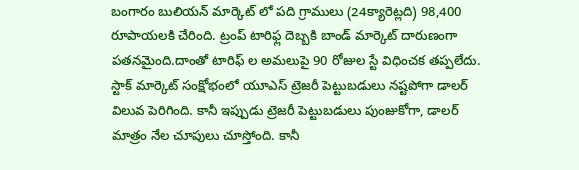బంగారం బులియన్ మార్కెట్ లో పది గ్రాములు (24క్యారెట్లది) 98,400 రూపాయలకి చేరింది. ట్రంప్ టారిఫ్ల దెబ్బకి బాండ్ మార్కెట్ దారుణంగా పతనమైంది.దాంతో టారిఫ్ ల అమలుపై 90 రోజుల స్టే విధించక తప్పలేదు.
స్టాక్ మార్కెట్ సంక్షోభంలో యూఎస్ ట్రెజరీ పెట్టుబడులు నష్టపోగా డాలర్ విలువ పెరిగింది. కానీ ఇప్పుడు ట్రెజరీ పెట్టుబడులు పుంజుకోగా, డాలర్ మాత్రం నేల చూపులు చూస్తోంది. కానీ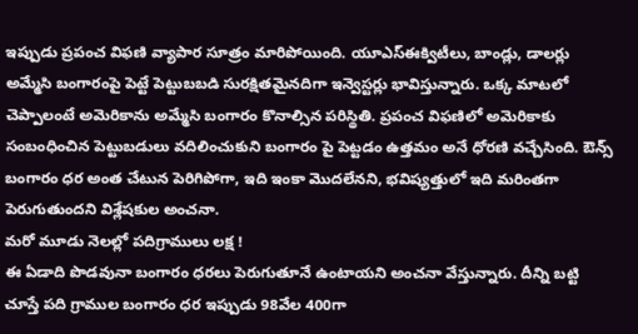ఇప్పుడు ప్రపంచ విఫణి వ్యాపార సూత్రం మారిపోయింది. యూఎస్ఈక్విటీలు, బాండ్లు, డాలర్లు అమ్మేసి బంగారంపై పెట్టే పెట్టుబబడి సురక్షితమైనదిగా ఇన్వెస్టర్లు భావిస్తున్నారు. ఒక్క మాటలో చెప్పాలంటే అమెరికాను అమ్మేసి బంగారం కొనాల్సిన పరిస్థితి. ప్రపంచ విఫణిలో అమెరికాకు సంబంధించిన పెట్టుబడులు వదిలించుకుని బంగారం పై పెట్టడం ఉత్తమం అనే ధోరణి వచ్చేసింది. ఔన్స్ బంగారం ధర అంత చేటున పెరిగిపోగా, ఇది ఇంకా మొదలేనని, భవిష్యత్తులో ఇది మరింతగా పెరుగుతుందని విశ్లేషకుల అంచనా.
మరో మూడు నెలల్లో పదిగ్రాములు లక్ష !
ఈ ఏడాది పొడవునా బంగారం ధరలు పెరుగుతూనే ఉంటాయని అంచనా వేస్తున్నారు. దీన్ని బట్టి చూస్తే పది గ్రాముల బంగారం ధర ఇప్పుడు 98వేల 400గా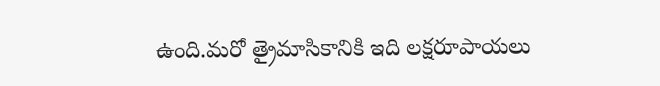ఉంది.మరో త్రైమాసికానికి ఇది లక్షరూపాయలు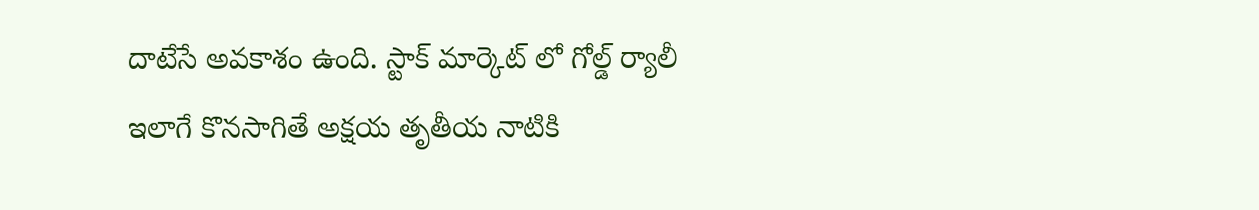దాటేసే అవకాశం ఉంది. స్టాక్ మార్కెట్ లో గోల్డ్ ర్యాలీ ఇలాగే కొనసాగితే అక్షయ తృతీయ నాటికి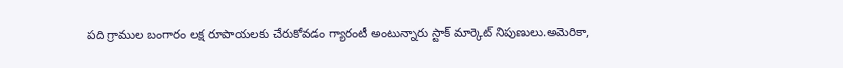పది గ్రాముల బంగారం లక్ష రూపాయలకు చేరుకోవడం గ్యారంటీ అంటున్నారు స్టాక్ మార్కెట్ నిపుణులు.అమెరికా,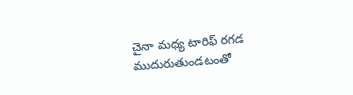చైనా మధ్య టారిఫ్ రగడ ముదురుతుండటంతో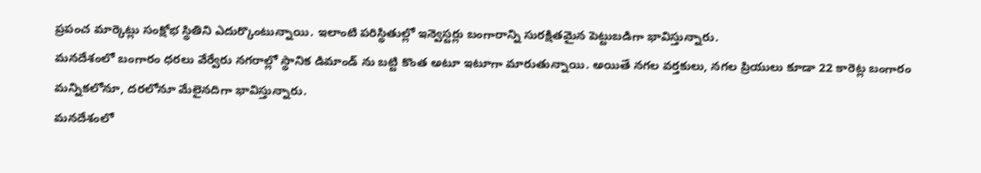ప్రపంచ మార్కెట్లు సంక్షోభ స్థితిని ఎదుర్కొంటున్నాయి. ఇలాంటి పరిస్థితుల్లో ఇన్వెస్టర్లు బంగారాన్ని సురక్షితమైన పెట్టుబడిగా భావిస్తున్నారు.
మనదేశంలో బంగారం ధరలు వేర్వేరు నగరాల్లో స్థానిక డిమాండ్ ను బట్టి కొంత అటూ ఇటూగా మారుతున్నాయి. అయితే నగల వర్తకులు, నగల ప్రియులు కూడా 22 కారెట్ల బంగారం మన్నికలోనూ, దరలోనూ మేలైనదిగా భావిస్తున్నారు.
మనదేశంలో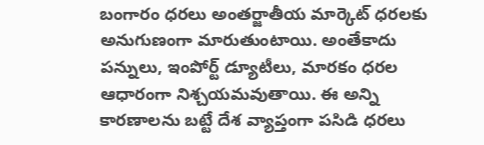బంగారం ధరలు అంతర్జాతీయ మార్కెట్ ధరలకు అనుగుణంగా మారుతుంటాయి. అంతేకాదు పన్నులు, ఇంపోర్ట్ డ్యూటీలు, మారకం ధరల ఆధారంగా నిశ్చయమవుతాయి. ఈ అన్ని కారణాలను బట్టే దేశ వ్యాప్తంగా పసిడి ధరలు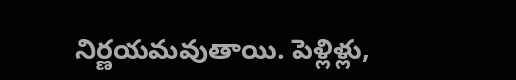నిర్ణయమవుతాయి. పెళ్లిళ్లు,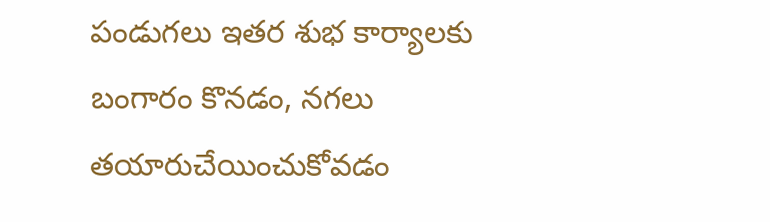పండుగలు ఇతర శుభ కార్యాలకు బంగారం కొనడం, నగలు తయారుచేయించుకోవడం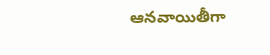ఆనవాయితీగా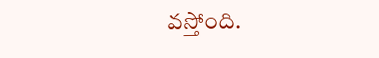వస్తోంది.